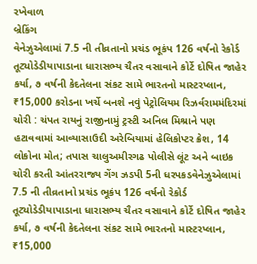રખેવાળ
બ્રેકિંગ
વેનેઝુએલામાં 7.5 ની તીવ્રતાનો પ્રચંડ ભૂકંપ 126 વર્ષનો રેકોર્ડ તૂટ્યોડેડીયાપાડાના ધારાસભ્ય ચૈતર વસાવાને કોર્ટે દોષિત જાહેર કર્યા, ૭ વર્ષની કેદતેલના સંકટ સામે ભારતનો માસ્ટરપ્લાન, ₹15,000 કરોડના ખર્ચે બનશે નવું પેટ્રોલિયમ રિઝર્વરામમંદિરમાં ચોરી : ચંપત રાયનું રાજીનામું ટ્રસ્ટી અનિલ મિશ્રાને પણ હટાવવામાં આવ્યાસાઉદી અરેબિયામાં હેલિકોપ્ટર ક્રેશ, 14 લોકોના મોત; તપાસ ચાલુઅમીરગઢ પોલીસે લૂંટ અને બાઇક ચોરી કરતી આંતરરાજ્ય ગેંગ ઝડપી 5ની ધરપકડવેનેઝુએલામાં 7.5 ની તીવ્રતાનો પ્રચંડ ભૂકંપ 126 વર્ષનો રેકોર્ડ તૂટ્યોડેડીયાપાડાના ધારાસભ્ય ચૈતર વસાવાને કોર્ટે દોષિત જાહેર કર્યા, ૭ વર્ષની કેદતેલના સંકટ સામે ભારતનો માસ્ટરપ્લાન, ₹15,000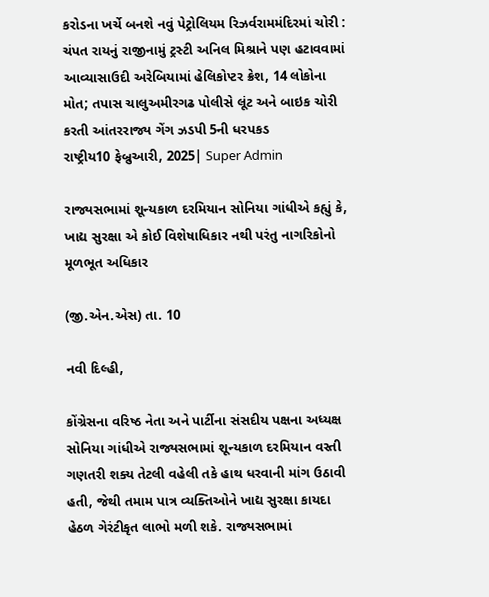કરોડના ખર્ચે બનશે નવું પેટ્રોલિયમ રિઝર્વરામમંદિરમાં ચોરી : ચંપત રાયનું રાજીનામું ટ્રસ્ટી અનિલ મિશ્રાને પણ હટાવવામાં આવ્યાસાઉદી અરેબિયામાં હેલિકોપ્ટર ક્રેશ, 14 લોકોના મોત; તપાસ ચાલુઅમીરગઢ પોલીસે લૂંટ અને બાઇક ચોરી કરતી આંતરરાજ્ય ગેંગ ઝડપી 5ની ધરપકડ
રાષ્ટ્રીય10 ફેબ્રુઆરી, 2025| Super Admin

રાજ્યસભામાં શૂન્યકાળ દરમિયાન સોનિયા ગાંધીએ કહ્યું કે, ખાદ્ય સુરક્ષા એ કોઈ વિશેષાધિકાર નથી પરંતુ નાગરિકોનો મૂળભૂત અધિકાર

(જી.એન.એસ) તા. 10

નવી દિલ્હી,

કોંગ્રેસના વરિષ્ઠ નેતા અને પાર્ટીના સંસદીય પક્ષના અધ્યક્ષ સોનિયા ગાંધીએ રાજ્યસભામાં શૂન્યકાળ દરમિયાન વસ્તી ગણતરી શક્ય તેટલી વહેલી તકે હાથ ધરવાની માંગ ઉઠાવી હતી, જેથી તમામ પાત્ર વ્યક્તિઓને ખાદ્ય સુરક્ષા કાયદા હેઠળ ગેરંટીકૃત લાભો મળી શકે. રાજ્યસભામાં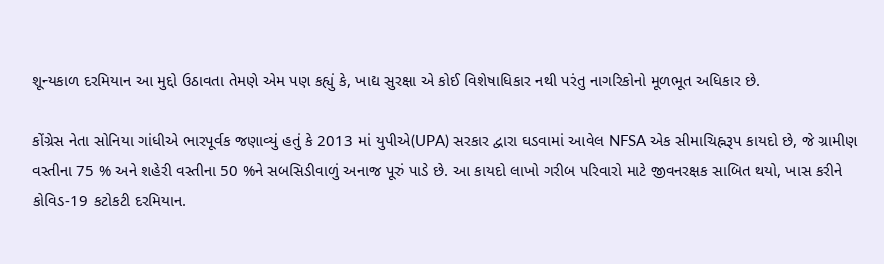શૂન્યકાળ દરમિયાન આ મુદ્દો ઉઠાવતા તેમણે એમ પણ કહ્યું કે, ખાદ્ય સુરક્ષા એ કોઈ વિશેષાધિકાર નથી પરંતુ નાગરિકોનો મૂળભૂત અધિકાર છે.

કોંગ્રેસ નેતા સોનિયા ગાંધીએ ભારપૂર્વક જણાવ્યું હતું કે 2013 માં યુપીએ(UPA) સરકાર દ્વારા ઘડવામાં આવેલ NFSA એક સીમાચિહ્નરૂપ કાયદો છે, જે ગ્રામીણ વસ્તીના 75 % અને શહેરી વસ્તીના 50 %ને સબસિડીવાળું અનાજ પૂરું પાડે છે. આ કાયદો લાખો ગરીબ પરિવારો માટે જીવનરક્ષક સાબિત થયો, ખાસ કરીને કોવિડ-19 કટોકટી દરમિયાન.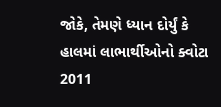જોકે, તેમણે ધ્યાન દોર્યું કે હાલમાં લાભાર્થીઓનો ક્વોટા 2011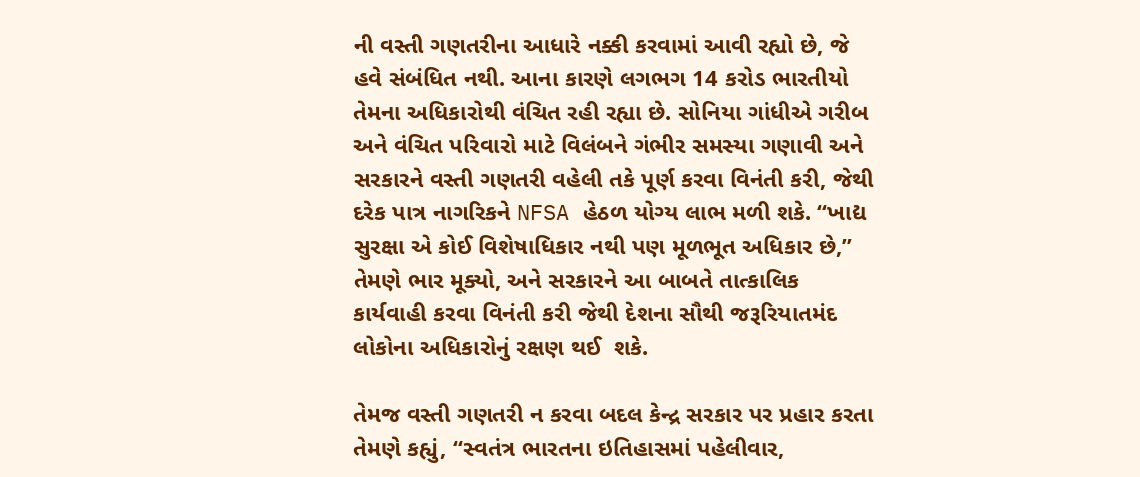ની વસ્તી ગણતરીના આધારે નક્કી કરવામાં આવી રહ્યો છે, જે હવે સંબંધિત નથી. આના કારણે લગભગ 14 કરોડ ભારતીયો તેમના અધિકારોથી વંચિત રહી રહ્યા છે. સોનિયા ગાંધીએ ગરીબ અને વંચિત પરિવારો માટે વિલંબને ગંભીર સમસ્યા ગણાવી અને સરકારને વસ્તી ગણતરી વહેલી તકે પૂર્ણ કરવા વિનંતી કરી, જેથી દરેક પાત્ર નાગરિકને NFSA હેઠળ યોગ્ય લાભ મળી શકે. “ખાદ્ય સુરક્ષા એ કોઈ વિશેષાધિકાર નથી પણ મૂળભૂત અધિકાર છે,” તેમણે ભાર મૂક્યો, અને સરકારને આ બાબતે તાત્કાલિક કાર્યવાહી કરવા વિનંતી કરી જેથી દેશના સૌથી જરૂરિયાતમંદ લોકોના અધિકારોનું રક્ષણ થઈ  શકે.

તેમજ વસ્તી ગણતરી ન કરવા બદલ કેન્દ્ર સરકાર પર પ્રહાર કરતા તેમણે કહ્યું, “સ્વતંત્ર ભારતના ઇતિહાસમાં પહેલીવાર,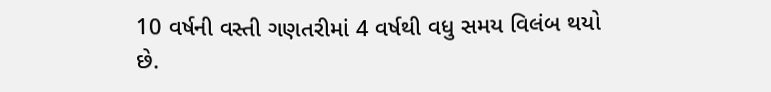10 વર્ષની વસ્તી ગણતરીમાં 4 વર્ષથી વધુ સમય વિલંબ થયો છે.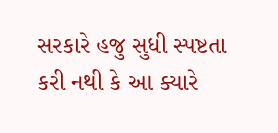સરકારે હજુ સુધી સ્પષ્ટતા કરી નથી કે આ ક્યારે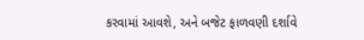કરવામાં આવશે, અને બજેટ ફાળવણી દર્શાવે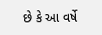છે કે આ વર્ષે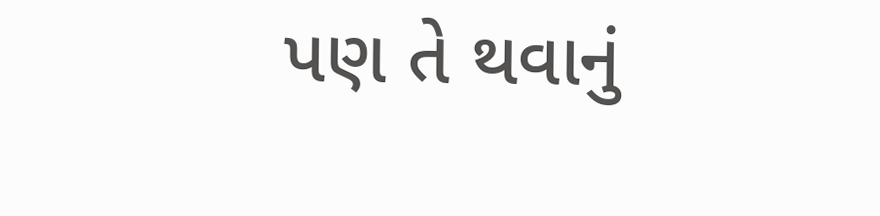પણ તે થવાનું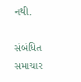નથી.

સંબંધિત સમાચાર